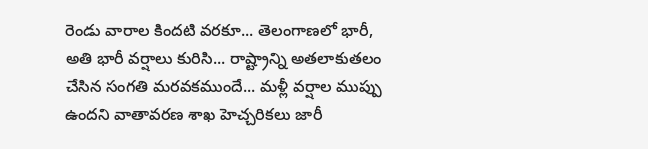రెండు వారాల కిందటి వరకూ... తెలంగాణలో భారీ, అతి భారీ వర్షాలు కురిసి... రాష్ట్రాన్ని అతలాకుతలం చేసిన సంగతి మరవకముందే... మళ్లీ వర్షాల ముప్పు ఉందని వాతావరణ శాఖ హెచ్చరికలు జారీ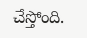చేస్తోంది.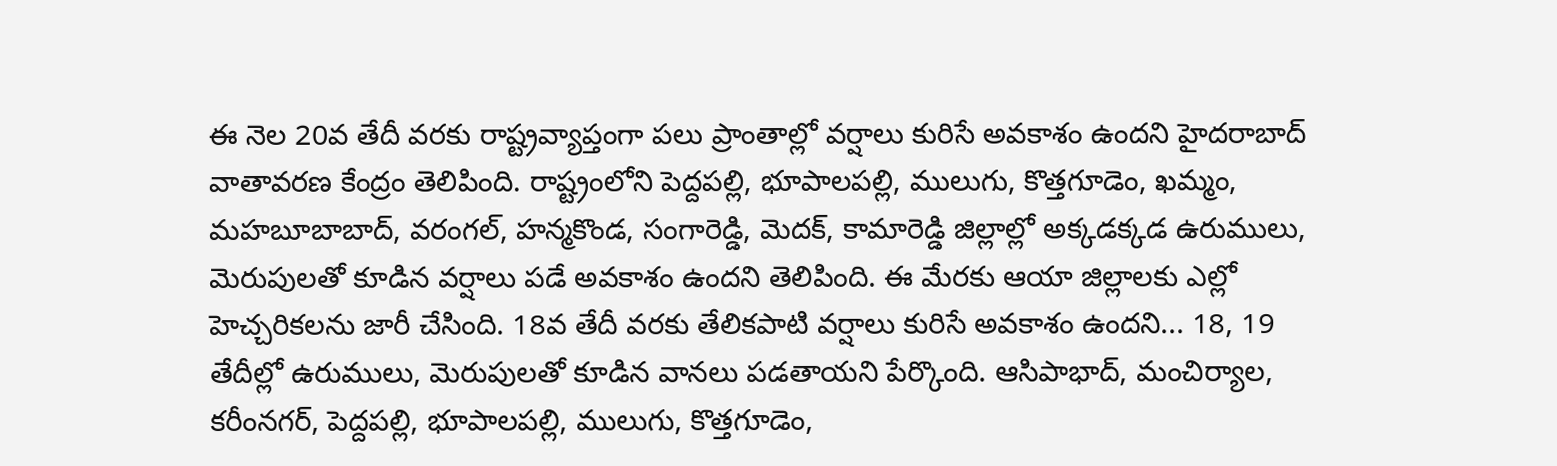ఈ నెల 20వ తేదీ వరకు రాష్ట్రవ్యాప్తంగా పలు ప్రాంతాల్లో వర్షాలు కురిసే అవకాశం ఉందని హైదరాబాద్ వాతావరణ కేంద్రం తెలిపింది. రాష్ట్రంలోని పెద్దపల్లి, భూపాలపల్లి, ములుగు, కొత్తగూడెం, ఖమ్మం, మహబూబాబాద్, వరంగల్, హన్మకొండ, సంగారెడ్డి, మెదక్, కామారెడ్డి జిల్లాల్లో అక్కడక్కడ ఉరుములు, మెరుపులతో కూడిన వర్షాలు పడే అవకాశం ఉందని తెలిపింది. ఈ మేరకు ఆయా జిల్లాలకు ఎల్లో హెచ్చరికలను జారీ చేసింది. 18వ తేదీ వరకు తేలికపాటి వర్షాలు కురిసే అవకాశం ఉందని... 18, 19 తేదీల్లో ఉరుములు, మెరుపులతో కూడిన వానలు పడతాయని పేర్కొంది. ఆసిపాభాద్, మంచిర్యాల, కరీంనగర్, పెద్దపల్లి, భూపాలపల్లి, ములుగు, కొత్తగూడెం,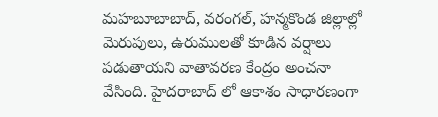మహబూబాబాద్, వరంగల్, హన్మకొండ జిల్లాల్లో మెరుపులు, ఉరుములతో కూడిన వర్షాలు పడుతాయని వాతావరణ కేంద్రం అంచనా వేసింది. హైదరాబాద్ లో ఆకాశం సాధారణంగా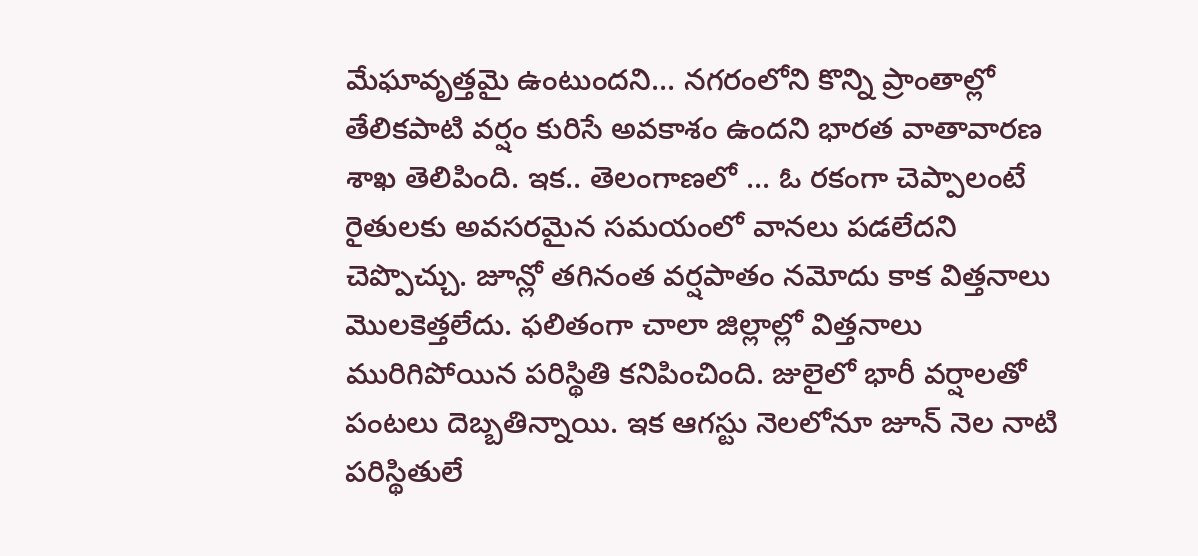మేఘావృత్తమై ఉంటుందని... నగరంలోని కొన్ని ప్రాంతాల్లో తేలికపాటి వర్షం కురిసే అవకాశం ఉందని భారత వాతావారణ శాఖ తెలిపింది. ఇక.. తెలంగాణలో ... ఓ రకంగా చెప్పాలంటే రైతులకు అవసరమైన సమయంలో వానలు పడలేదని చెప్పొచ్చు. జూన్లో తగినంత వర్షపాతం నమోదు కాక విత్తనాలు మొలకెత్తలేదు. ఫలితంగా చాలా జిల్లాల్లో విత్తనాలు మురిగిపోయిన పరిస్థితి కనిపించింది. జులైలో భారీ వర్షాలతో పంటలు దెబ్బతిన్నాయి. ఇక ఆగస్టు నెలలోనూ జూన్ నెల నాటి పరిస్థితులే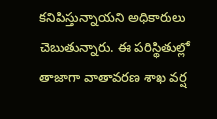కనిపిస్తున్నాయని అధికారులు చెబుతున్నారు. ఈ పరిస్థితుల్లో తాజాగా వాతావరణ శాఖ వర్ష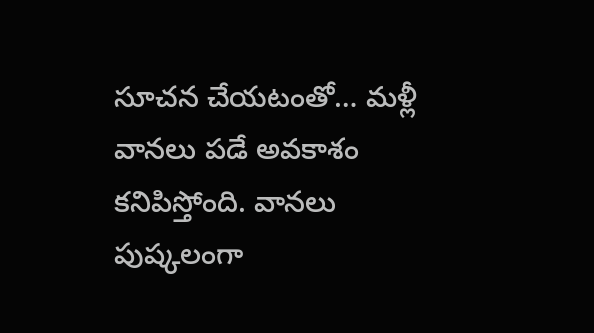సూచన చేయటంతో… మళ్లీ వానలు పడే అవకాశం కనిపిస్తోంది. వానలు పుష్కలంగా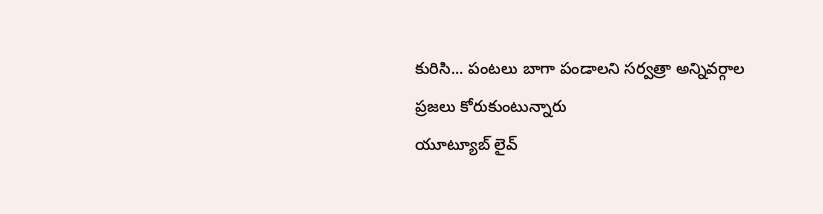కురిసి... పంటలు బాగా పండాలని సర్వత్రా అన్నివర్గాల ప్రజలు కోరుకుంటున్నారు
యూట్యూబ్ లైవ్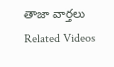తాజా వార్తలు
Related Videos